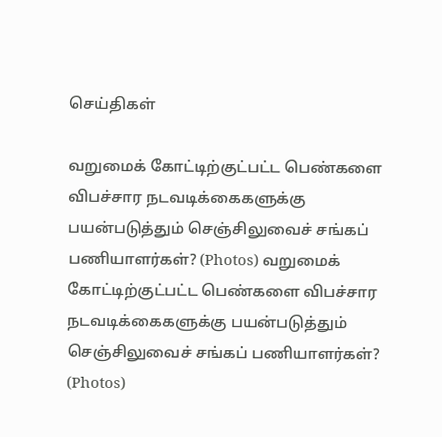செய்திகள்

வறுமைக் கோட்டிற்குட்பட்ட பெண்களை விபச்சார நடவடிக்கைகளுக்கு பயன்படுத்தும் செஞ்சிலுவைச் சங்கப் பணியாளர்கள்? (Photos) வறுமைக் கோட்டிற்குட்பட்ட பெண்களை விபச்சார நடவடிக்கைகளுக்கு பயன்படுத்தும் செஞ்சிலுவைச் சங்கப் பணியாளர்கள்? (Photos)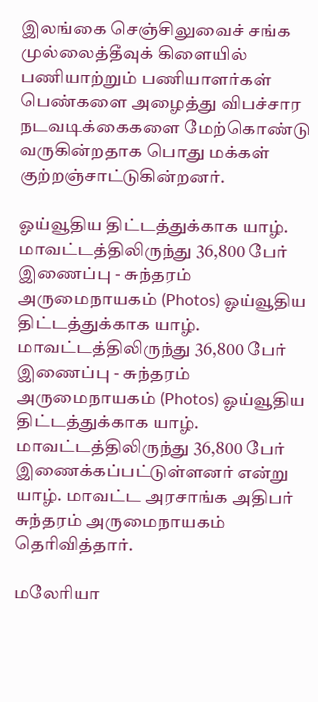இலங்கை செஞ்சிலுவைச் சங்க முல்லைத்தீவுக் கிளையில் பணியாற்றும் பணியாளர்கள் பெண்களை அழைத்து விபச்சார நடவடிக்கைகளை மேற்கொண்டு வருகின்றதாக பொது மக்கள் குற்றஞ்சாட்டுகின்றனர்.

ஓய்வூதிய திட்டத்துக்காக யாழ். மாவட்டத்திலிருந்து 36,800 பேர் இணைப்பு - சுந்தரம் அருமைநாயகம் (Photos) ஓய்வூதிய திட்டத்துக்காக யாழ். மாவட்டத்திலிருந்து 36,800 பேர் இணைப்பு - சுந்தரம் அருமைநாயகம் (Photos) ஓய்வூதிய திட்டத்துக்காக யாழ். மாவட்டத்திலிருந்து 36,800 பேர் இணைக்கப்பட்டுள்ளனர் என்று யாழ். மாவட்ட அரசாங்க அதிபர் சுந்தரம் அருமைநாயகம் தெரிவித்தார்.

மலேரியா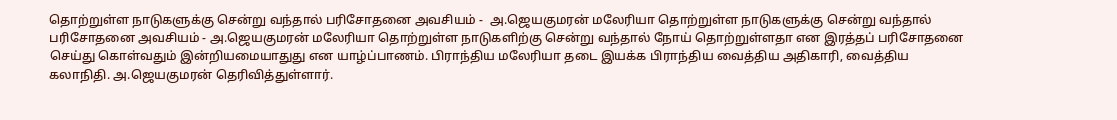தொற்றுள்ள நாடுகளுக்கு சென்று வந்தால் பரிசோதனை அவசியம் -  அ.ஜெயகுமரன் மலேரியா தொற்றுள்ள நாடுகளுக்கு சென்று வந்தால் பரிசோதனை அவசியம் - அ.ஜெயகுமரன் மலேரியா தொற்றுள்ள நாடுகளிற்கு சென்று வந்தால் நோய் தொற்றுள்ளதா என இரத்தப் பரிசோதனை செய்து கொள்வதும் இன்றியமையாதுது என யாழ்ப்பாணம். பிராந்திய மலேரியா தடை இயக்க பிராந்திய வைத்திய அதிகாரி, வைத்திய கலாநிதி. அ.ஜெயகுமரன் தெரிவித்துள்ளார்.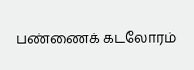பண்ணைக் கடலோரம்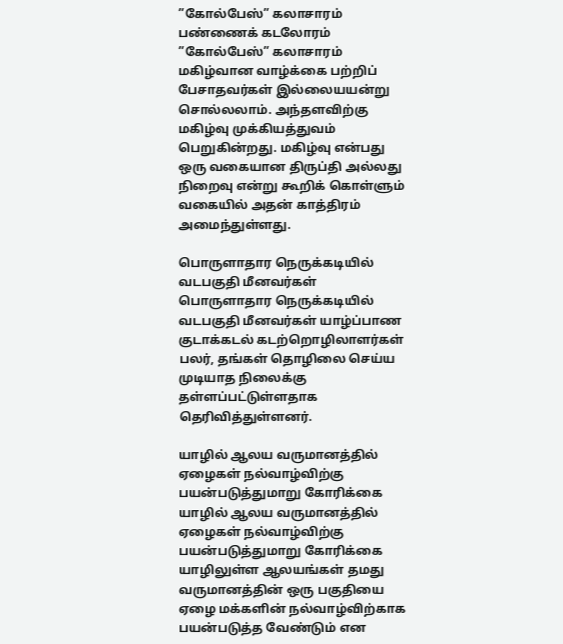”கோல்பேஸ்” கலாசாரம் பண்ணைக் கடலோரம் ”கோல்பேஸ்” கலாசாரம் மகிழ்வான வாழ்க்கை பற்றிப் பேசாதவர்கள் இல்லையயன்று சொல்லலாம். அந்தளவிற்கு மகிழ்வு முக்கியத்துவம் பெறுகின்றது. மகிழ்வு என்பது ஒரு வகையான திருப்தி அல்லது நிறைவு என்று கூறிக் கொள்ளும் வகையில் அதன் காத்திரம் அமைந்துள்ளது.

பொருளாதார நெருக்கடியில் வடபகுதி மீனவர்கள் பொருளாதார நெருக்கடியில் வடபகுதி மீனவர்கள் யாழ்ப்பாண குடாக்கடல் கடற்றொழிலாளர்கள் பலர், தங்கள் தொழிலை செய்ய முடியாத நிலைக்கு தள்ளப்பட்டுள்ளதாக தெரிவித்துள்ளனர்.

யாழில் ஆலய வருமானத்தில் ஏழைகள் நல்வாழ்விற்கு பயன்படுத்துமாறு கோரிக்கை யாழில் ஆலய வருமானத்தில் ஏழைகள் நல்வாழ்விற்கு பயன்படுத்துமாறு கோரிக்கை யாழிலுள்ள ஆலயங்கள் தமது வருமானத்தின் ஒரு பகுதியை ஏழை மக்களின் நல்வாழ்விற்காக பயன்படுத்த வேண்டும் என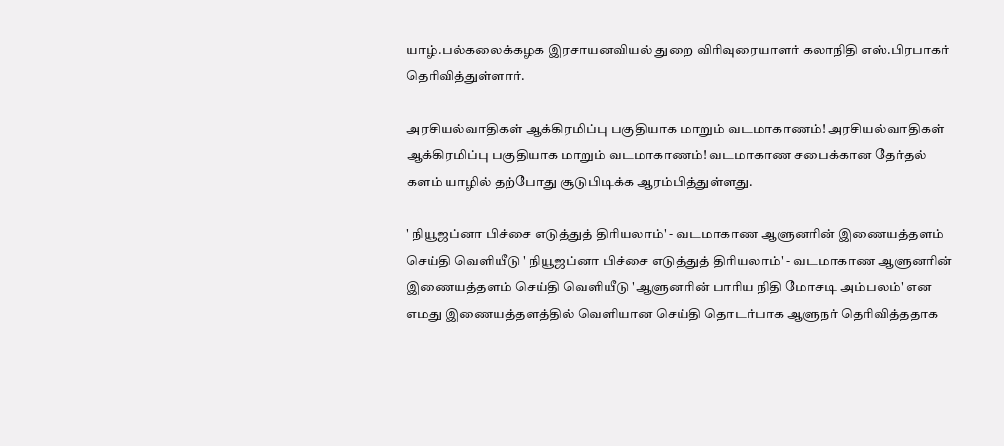யாழ்.பல்கலைக்கழக இரசாயனவியல் துறை விரிவுரையாளர் கலாநிதி எஸ்.பிரபாகர் தெரிவித்துள்ளார்.

அரசியல்வாதிகள் ஆக்கிரமிப்பு பகுதியாக மாறும் வடமாகாணம்! அரசியல்வாதிகள் ஆக்கிரமிப்பு பகுதியாக மாறும் வடமாகாணம்! வடமாகாண சபைக்கான தேர்தல் களம் யாழில் தற்போது சூடுபிடிக்க ஆரம்பித்துள்ளது.

' நியூஜப்னா பிச்சை எடுத்துத் திரியலாம்' - வடமாகாண ஆளுனரின் இணையத்தளம் செய்தி வெளியீடு ' நியூஜப்னா பிச்சை எடுத்துத் திரியலாம்' - வடமாகாண ஆளுனரின் இணையத்தளம் செய்தி வெளியீடு 'ஆளுனரின் பாரிய நிதி மோசடி அம்பலம்' என எமது இணையத்தளத்தில் வெளியான செய்தி தொடர்பாக ஆளுநர் தெரிவித்ததாக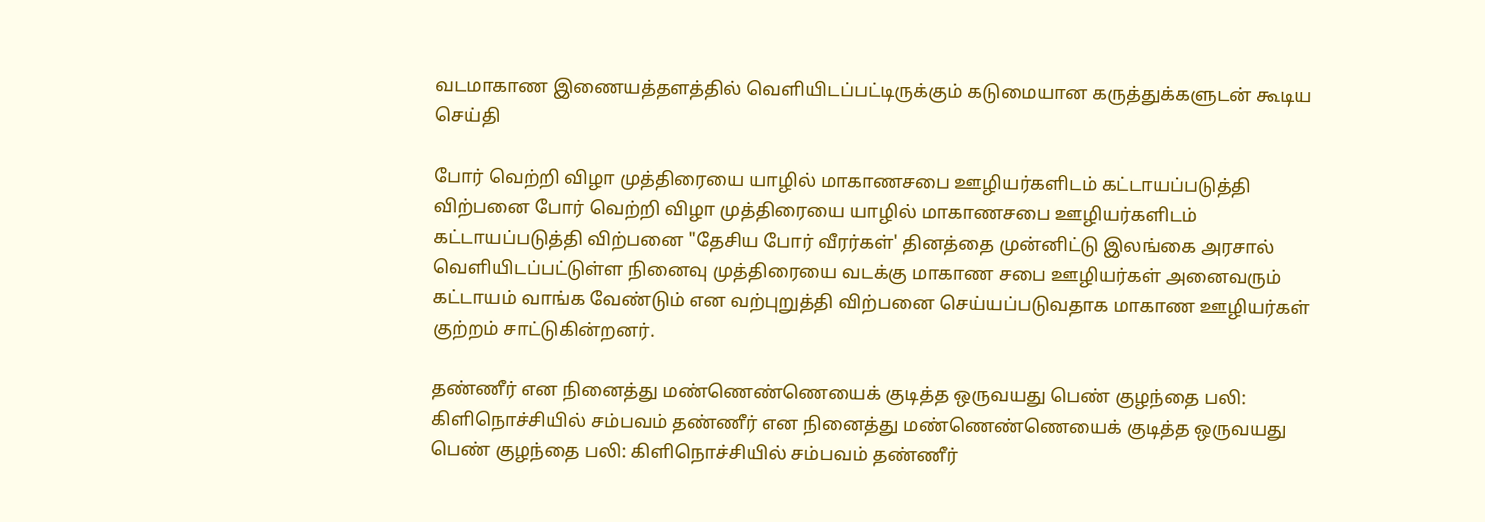வடமாகாண இணையத்தளத்தில் வெளியிடப்பட்டிருக்கும் கடுமையான கருத்துக்களுடன் கூடிய செய்தி

போர் வெற்றி விழா முத்திரையை யாழில் மாகாணசபை ஊழியர்களிடம் கட்டாயப்படுத்தி விற்பனை போர் வெற்றி விழா முத்திரையை யாழில் மாகாணசபை ஊழியர்களிடம் கட்டாயப்படுத்தி விற்பனை "தேசிய போர் வீரர்கள்' தினத்தை முன்னிட்டு இலங்கை அரசால் வெளியிடப்பட்டுள்ள நினைவு முத்திரையை வடக்கு மாகாண சபை ஊழியர்கள் அனைவரும் கட்டாயம் வாங்க வேண்டும் என வற்புறுத்தி விற்பனை செய்யப்படுவதாக மாகாண ஊழியர்கள் குற்றம் சாட்டுகின்றனர்.

தண்ணீர் என நினைத்து மண்ணெண்ணெயைக் குடித்த ஒருவயது பெண் குழந்தை பலி: கிளிநொச்சியில் சம்பவம் தண்ணீர் என நினைத்து மண்ணெண்ணெயைக் குடித்த ஒருவயது பெண் குழந்தை பலி: கிளிநொச்சியில் சம்பவம் தண்ணீர்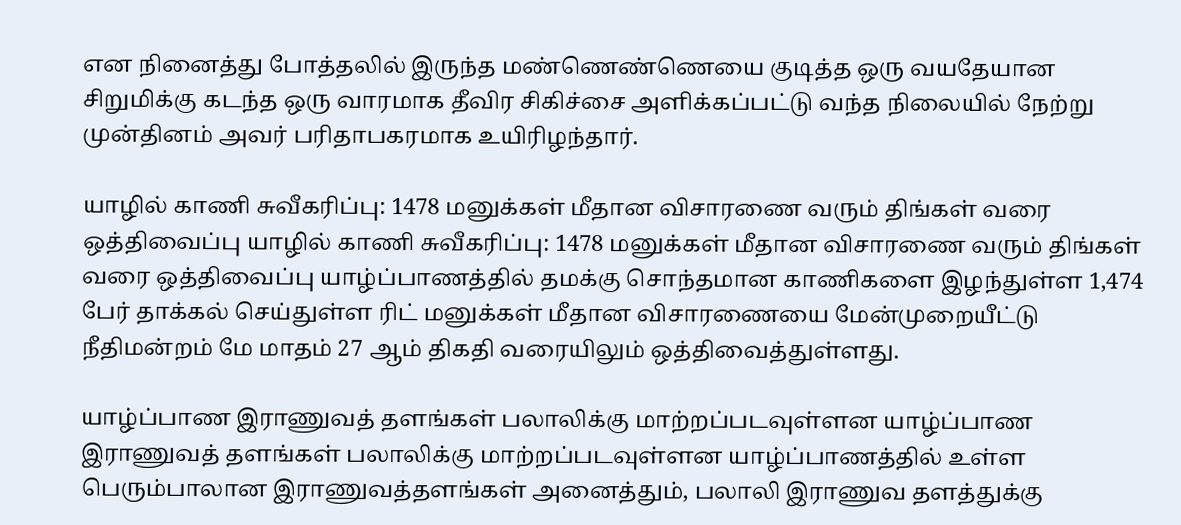என நினைத்து போத்தலில் இருந்த மண்ணெண்ணெயை குடித்த ஒரு வயதேயான சிறுமிக்கு கடந்த ஒரு வாரமாக தீவிர சிகிச்சை அளிக்கப்பட்டு வந்த நிலையில் நேற்று முன்தினம் அவர் பரிதாபகரமாக உயிரிழந்தார்.

யாழில் காணி சுவீகரிப்பு: 1478 மனுக்கள் மீதான விசாரணை வரும் திங்கள் வரை ஒத்திவைப்பு யாழில் காணி சுவீகரிப்பு: 1478 மனுக்கள் மீதான விசாரணை வரும் திங்கள் வரை ஒத்திவைப்பு யாழ்ப்பாணத்தில் தமக்கு சொந்தமான காணிகளை இழந்துள்ள 1,474 பேர் தாக்கல் செய்துள்ள ரிட் மனுக்கள் மீதான விசாரணையை மேன்முறையீட்டு நீதிமன்றம் மே மாதம் 27 ஆம் திகதி வரையிலும் ஒத்திவைத்துள்ளது.

யாழ்ப்பாண இராணுவத் தளங்கள் பலாலிக்கு மாற்றப்படவுள்ளன யாழ்ப்பாண இராணுவத் தளங்கள் பலாலிக்கு மாற்றப்படவுள்ளன யாழ்ப்பாணத்தில் உள்ள பெரும்பாலான இராணுவத்தளங்கள் அனைத்தும், பலாலி இராணுவ தளத்துக்கு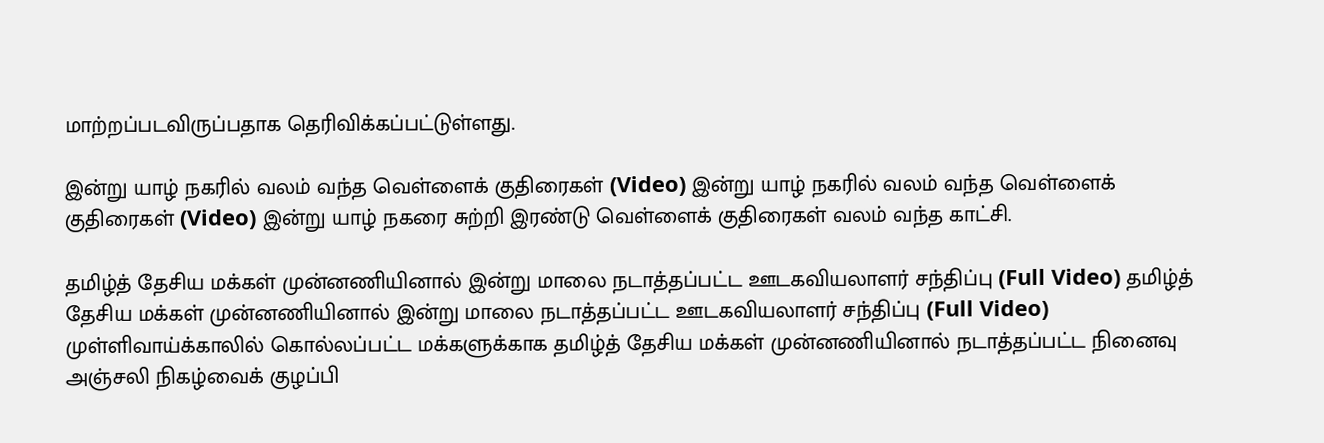மாற்றப்படவிருப்பதாக தெரிவிக்கப்பட்டுள்ளது.

இன்று யாழ் நகரில் வலம் வந்த வெள்ளைக் குதிரைகள் (Video) இன்று யாழ் நகரில் வலம் வந்த வெள்ளைக் குதிரைகள் (Video) இன்று யாழ் நகரை சுற்றி இரண்டு வெள்ளைக் குதிரைகள் வலம் வந்த காட்சி.

தமிழ்த் தேசிய மக்கள் முன்னணியினால் இன்று மாலை நடாத்தப்பட்ட ஊடகவியலாளர் சந்திப்பு (Full Video) தமிழ்த் தேசிய மக்கள் முன்னணியினால் இன்று மாலை நடாத்தப்பட்ட ஊடகவியலாளர் சந்திப்பு (Full Video) முள்ளிவாய்க்காலில் கொல்லப்பட்ட மக்களுக்காக தமிழ்த் தேசிய மக்கள் முன்னணியினால் நடாத்தப்பட்ட நினைவு அஞ்சலி நிகழ்வைக் குழப்பி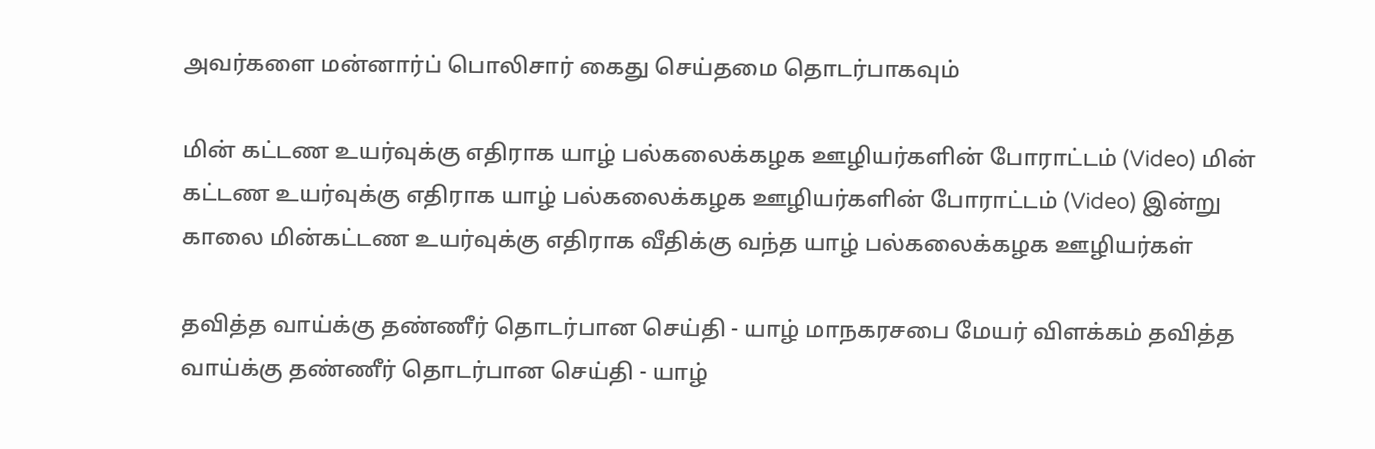அவர்களை மன்னார்ப் பொலிசார் கைது செய்தமை தொடர்பாகவும்

மின் கட்டண உயர்வுக்கு எதிராக யாழ் பல்கலைக்கழக ஊழியர்களின் போராட்டம் (Video) மின் கட்டண உயர்வுக்கு எதிராக யாழ் பல்கலைக்கழக ஊழியர்களின் போராட்டம் (Video) இன்று காலை மின்கட்டண உயர்வுக்கு எதிராக வீதிக்கு வந்த யாழ் பல்கலைக்கழக ஊழியர்கள்

தவித்த வாய்க்கு தண்ணீர் தொடர்பான செய்தி - யாழ் மாநகரசபை மேயர் விளக்கம் தவித்த வாய்க்கு தண்ணீர் தொடர்பான செய்தி - யாழ்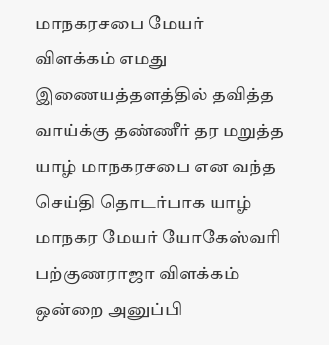மாநகரசபை மேயர் விளக்கம் எமது இணையத்தளத்தில் தவித்த வாய்க்கு தண்ணீர் தர மறுத்த யாழ் மாநகரசபை என வந்த செய்தி தொடர்பாக யாழ் மாநகர மேயர் யோகேஸ்வரி பற்குணராஜா விளக்கம் ஒன்றை அனுப்பி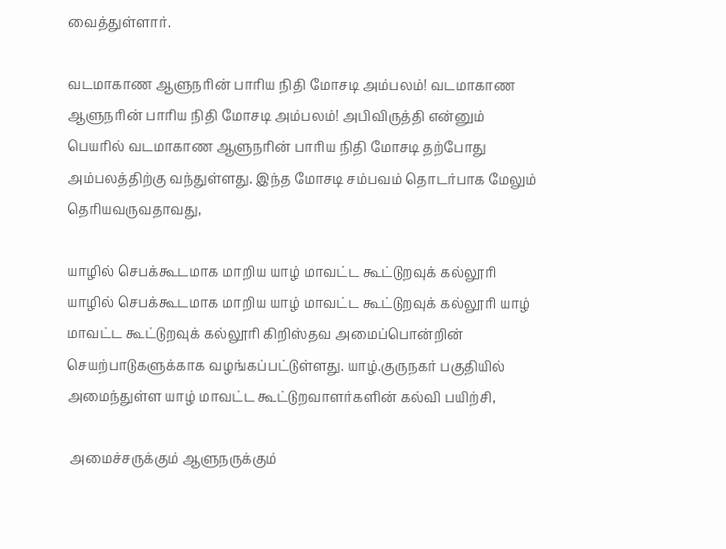வைத்துள்ளார்.

வடமாகாண ஆளுநரின் பாரிய நிதி மோசடி அம்பலம்! வடமாகாண ஆளுநரின் பாரிய நிதி மோசடி அம்பலம்! அபிவிருத்தி என்னும் பெயரில் வடமாகாண ஆளுநரின் பாரிய நிதி மோசடி தற்போது அம்பலத்திற்கு வந்துள்ளது. இந்த மோசடி சம்பவம் தொடர்பாக மேலும் தெரியவருவதாவது,

யாழில் செபக்கூடமாக மாறிய யாழ் மாவட்ட கூட்டுறவுக் கல்லூரி யாழில் செபக்கூடமாக மாறிய யாழ் மாவட்ட கூட்டுறவுக் கல்லூரி யாழ் மாவட்ட கூட்டுறவுக் கல்லூரி கிறிஸ்தவ அமைப்பொன்றின் செயற்பாடுகளுக்காக வழங்கப்பட்டுள்ளது. யாழ்.குருநகர் பகுதியில் அமைந்துள்ள யாழ் மாவட்ட கூட்டுறவாளர்களின் கல்வி பயிற்சி,

 அமைச்சருக்கும் ஆளுநருக்கும்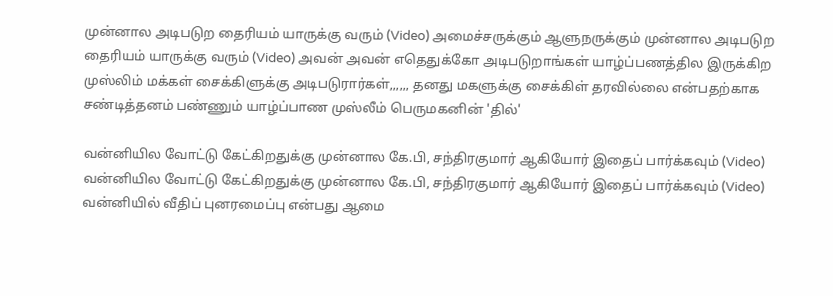முன்னால அடிபடுற தைரியம் யாருக்கு வரும் (Video) அமைச்சருக்கும் ஆளுநருக்கும் முன்னால அடிபடுற தைரியம் யாருக்கு வரும் (Video) அவன் அவன் எதெதுக்கோ அடிபடுறாங்கள் யாழ்ப்பணத்தில இருக்கிற முஸ்லிம் மக்கள் சைக்கிளுக்கு அடிபடுரார்கள்,,,,,, தனது மகளுக்கு சைக்கிள் தரவில்லை என்பதற்காக சண்டித்தனம் பண்ணும் யாழ்ப்பாண முஸ்லீம் பெருமகனின் 'தில்'

வன்னியில வோட்டு கேட்கிறதுக்கு முன்னால கே.பி, சந்திரகுமார் ஆகியோர் இதைப் பார்க்கவும் (Video) வன்னியில வோட்டு கேட்கிறதுக்கு முன்னால கே.பி, சந்திரகுமார் ஆகியோர் இதைப் பார்க்கவும் (Video) வன்னியில் வீதிப் புனரமைப்பு என்பது ஆமை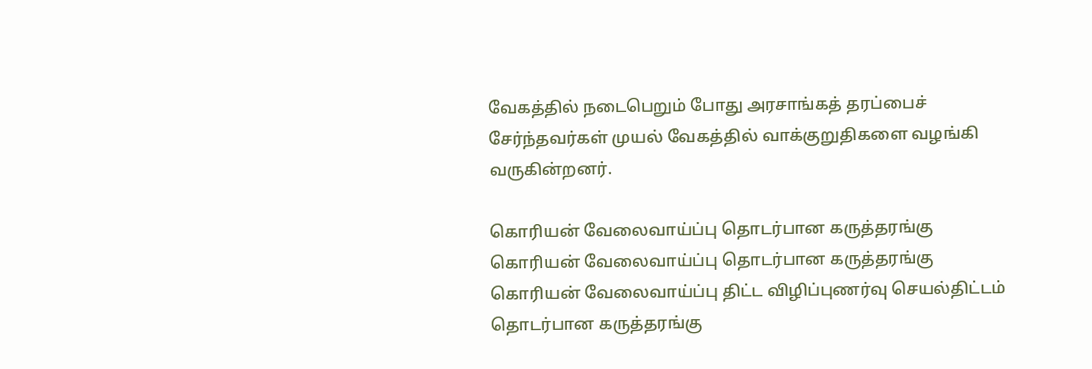வேகத்தில் நடைபெறும் போது அரசாங்கத் தரப்பைச் சேர்ந்தவர்கள் முயல் வேகத்தில் வாக்குறுதிகளை வழங்கி வருகின்றனர்.

கொரியன் வேலைவாய்ப்பு தொடர்பான கருத்தரங்கு கொரியன் வேலைவாய்ப்பு தொடர்பான கருத்தரங்கு கொரியன் வேலைவாய்ப்பு திட்ட விழிப்புணர்வு செயல்திட்டம் தொடர்பான கருத்தரங்கு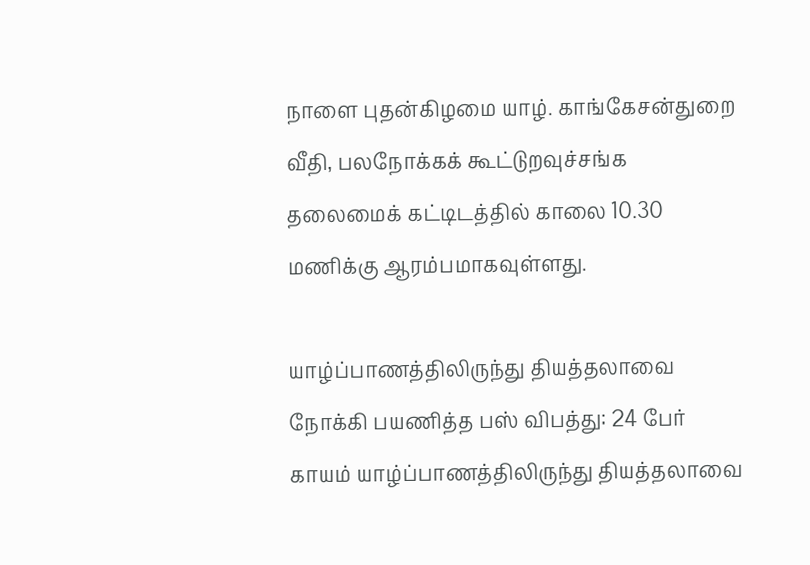நாளை புதன்கிழமை யாழ். காங்கேசன்துறை வீதி, பலநோக்கக் கூட்டுறவுச்சங்க தலைமைக் கட்டிடத்தில் காலை 10.30 மணிக்கு ஆரம்பமாகவுள்ளது.

யாழ்ப்பாணத்திலிருந்து தியத்தலாவை நோக்கி பயணித்த பஸ் விபத்து: 24 பேர் காயம் யாழ்ப்பாணத்திலிருந்து தியத்தலாவை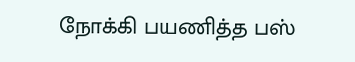நோக்கி பயணித்த பஸ்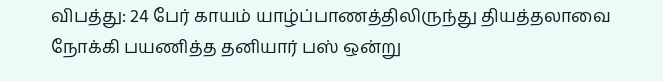விபத்து: 24 பேர் காயம் யாழ்ப்பாணத்திலிருந்து தியத்தலாவை நோக்கி பயணித்த தனியார் பஸ் ஒன்று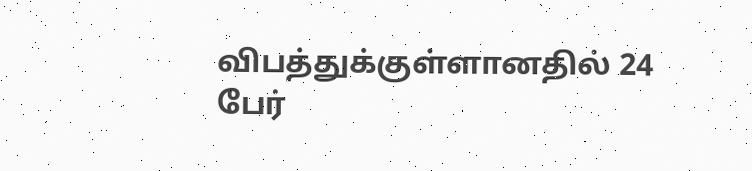விபத்துக்குள்ளானதில் 24 பேர்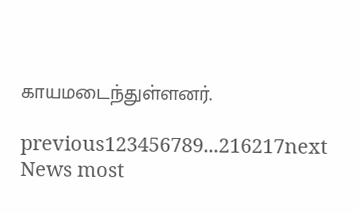காயமடைந்துள்ளனர்.

previous123456789...216217next
News most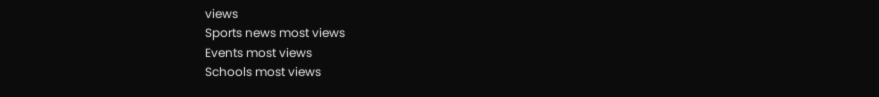views
Sports news most views
Events most views
Schools most views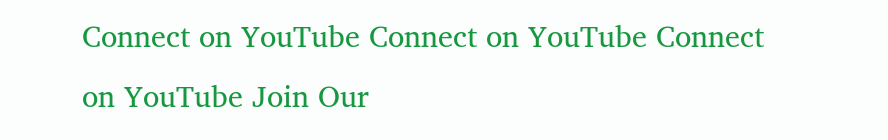Connect on YouTube Connect on YouTube Connect on YouTube Join Our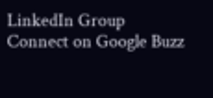LinkedIn Group Connect on Google Buzz